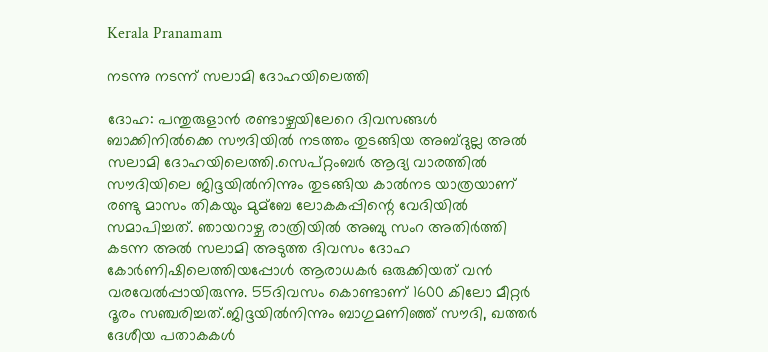Kerala Pranamam

നടന്നു നടന്ന് സലാമി ദോഹയിലെത്തി

ദോഹ: പന്തുരുളാന്‍ രണ്ടാഴ്ചയിലേറെ ദിവസങ്ങള്‍ ബാക്കിനില്‍ക്കെ സൗദിയില്‍ നടത്തം തുടങ്ങിയ അബ്ദുല്ല അല്‍ സലാമി ദോഹയിലെത്തി.സെപ്റ്റംബര്‍ ആദ്യ വാരത്തില്‍ സൗദിയിലെ ജിദ്ദയില്‍നിന്നും തുടങ്ങിയ കാല്‍നട യാത്രയാണ് രണ്ടു മാസം തികയും മുമ്‌ബേ ലോകകപ്പിന്റെ വേദിയില്‍ സമാപിച്ചത്. ഞായറാഴ്ച രാത്രിയില്‍ അബു സംറ അതിര്‍ത്തി കടന്ന അല്‍ സലാമി അടുത്ത ദിവസം ദോഹ കോര്‍ണിഷിലെത്തിയപ്പോള്‍ ആരാധകര്‍ ഒരുക്കിയത് വന്‍ വരവേല്‍പ്പായിരുന്നു. 55ദിവസം കൊണ്ടാണ് 1600 കിലോ മീറ്റര്‍ ദൂരം സഞ്ചരിച്ചത്.ജിദ്ദയില്‍നിന്നും ബാഗുമണിഞ്ഞ് സൗദി, ഖത്തര്‍ ദേശീയ പതാകകള്‍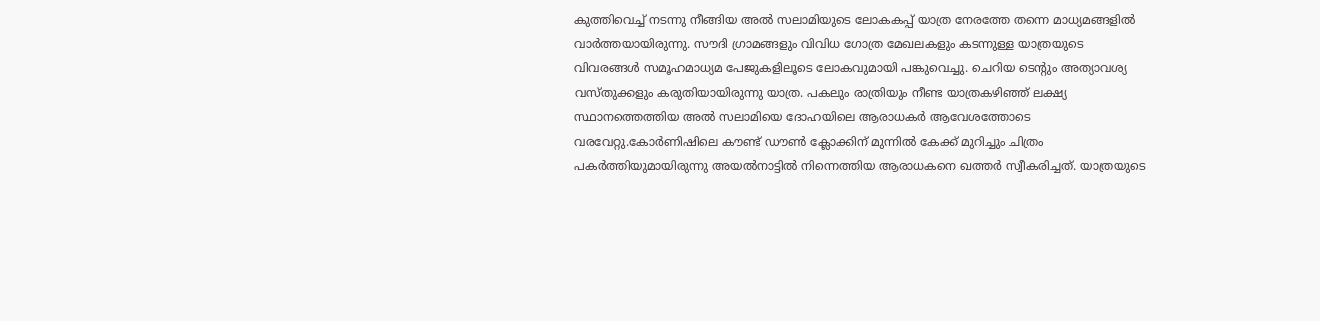കുത്തിവെച്ച് നടന്നു നീങ്ങിയ അല്‍ സലാമിയുടെ ലോകകപ്പ് യാത്ര നേരത്തേ തന്നെ മാധ്യമങ്ങളില്‍ വാര്‍ത്തയായിരുന്നു. സൗദി ഗ്രാമങ്ങളും വിവിധ ഗോത്ര മേഖലകളും കടന്നുള്ള യാത്രയുടെ വിവരങ്ങള്‍ സമൂഹമാധ്യമ പേജുകളിലൂടെ ലോകവുമായി പങ്കുവെച്ചു. ചെറിയ ടെന്റും അത്യാവശ്യ വസ്തുക്കളും കരുതിയായിരുന്നു യാത്ര. പകലും രാത്രിയും നീണ്ട യാത്രകഴിഞ്ഞ് ലക്ഷ്യ സ്ഥാനത്തെത്തിയ അല്‍ സലാമിയെ ദോഹയിലെ ആരാധകര്‍ ആവേശത്തോടെ വരവേറ്റു.കോര്‍ണിഷിലെ കൗണ്ട് ഡൗണ്‍ ക്ലോക്കിന് മുന്നില്‍ കേക്ക് മുറിച്ചും ചിത്രം പകര്‍ത്തിയുമായിരുന്നു അയല്‍നാട്ടില്‍ നിന്നെത്തിയ ആരാധകനെ ഖത്തര്‍ സ്വീകരിച്ചത്. യാത്രയുടെ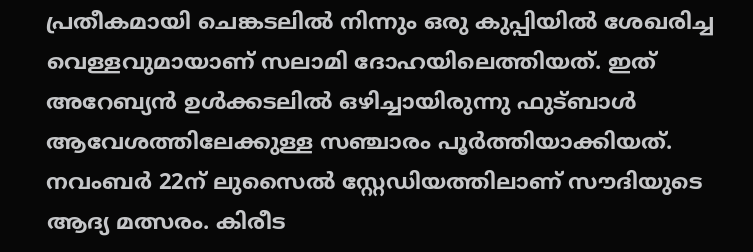പ്രതീകമായി ചെങ്കടലില്‍ നിന്നും ഒരു കുപ്പിയില്‍ ശേഖരിച്ച വെള്ളവുമായാണ് സലാമി ദോഹയിലെത്തിയത്. ഇത് അറേബ്യന്‍ ഉള്‍ക്കടലില്‍ ഒഴിച്ചായിരുന്നു ഫുട്ബാള്‍ ആവേശത്തിലേക്കുള്ള സഞ്ചാരം പൂര്‍ത്തിയാക്കിയത്. നവംബര്‍ 22ന് ലുസൈല്‍ സ്റ്റേഡിയത്തിലാണ് സൗദിയുടെ ആദ്യ മത്സരം. കിരീട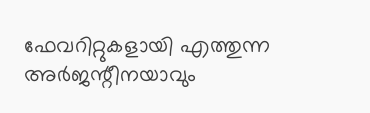ഫേവറിറ്റുകളായി എത്തുന്ന അര്‍ജന്റീനയാവും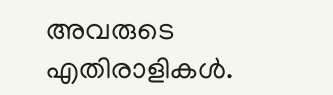അവരുടെ എതിരാളികള്‍.